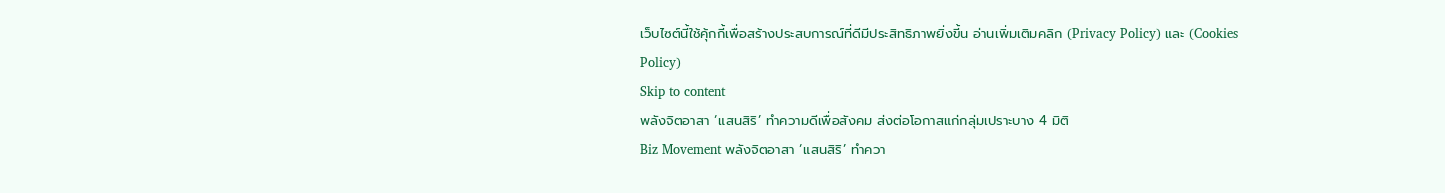เว็บไซต์นี้ใช้คุ้กกี้เพื่อสร้างประสบการณ์ที่ดีมีประสิทธิภาพยิ่งขี้น อ่านเพิ่มเติมคลิก (Privacy Policy) และ (Cookies Policy)
Skip to content
พลังจิตอาสา ‘แสนสิริ’ ทำความดีเพื่อสังคม ส่งต่อโอกาสแก่กลุ่มเปราะบาง 4 มิติ
Biz Movement พลังจิตอาสา ‘แสนสิริ’ ทำควา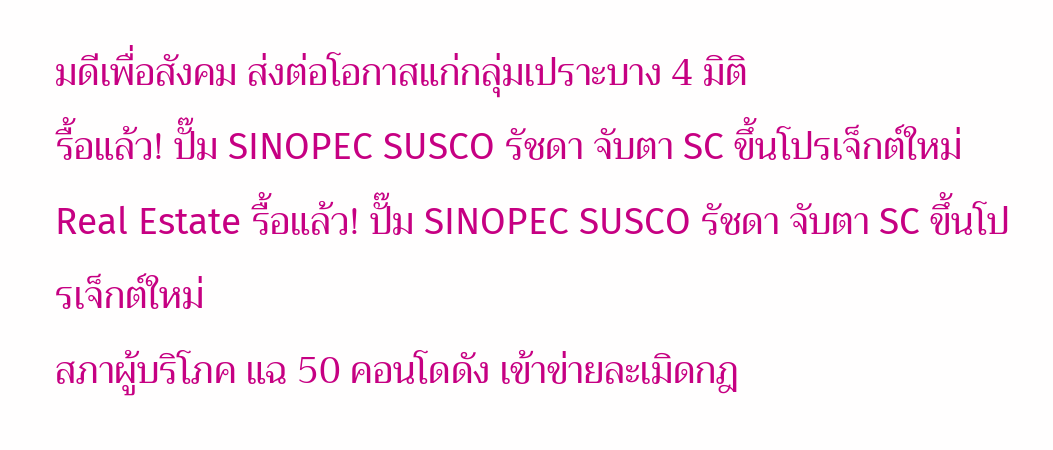มดีเพื่อสังคม ส่งต่อโอกาสแก่กลุ่มเปราะบาง 4 มิติ
รื้อแล้ว! ปั๊ม SINOPEC SUSCO รัชดา จับตา SC ขึ้นโปรเจ็กต์ใหม่
Real Estate รื้อแล้ว! ปั๊ม SINOPEC SUSCO รัชดา จับตา SC ขึ้นโปรเจ็กต์ใหม่
สภาผู้บริโภค แฉ 50 คอนโดดัง เข้าข่ายละเมิดกฎ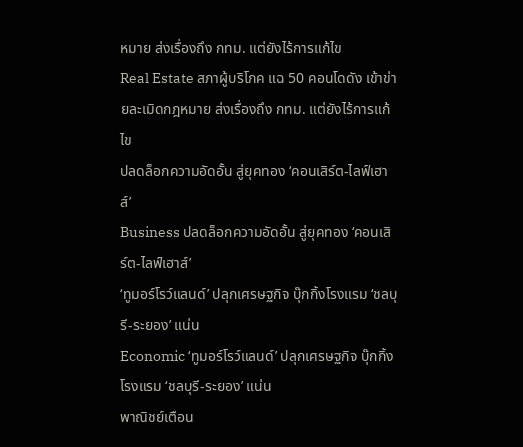หมาย ส่งเรื่องถึง กทม. แต่ยังไร้การแก้ไข
Real Estate สภาผู้บริโภค แฉ 50 คอนโดดัง เข้าข่ายละเมิดกฎหมาย ส่งเรื่องถึง กทม. แต่ยังไร้การแก้ไข
ปลดล็อกความอัดอั้น สู่ยุคทอง ‘คอนเสิร์ต-ไลฟ์เฮาส์’
Business ปลดล็อกความอัดอั้น สู่ยุคทอง ‘คอนเสิร์ต-ไลฟ์เฮาส์’
‘ทูมอร์โรว์แลนด์’ ปลุกเศรษฐกิจ บุ๊กกิ้งโรงแรม ‘ชลบุรี-ระยอง’ แน่น
Economic ‘ทูมอร์โรว์แลนด์’ ปลุกเศรษฐกิจ บุ๊กกิ้งโรงแรม ‘ชลบุรี-ระยอง’ แน่น
พาณิชย์เตือน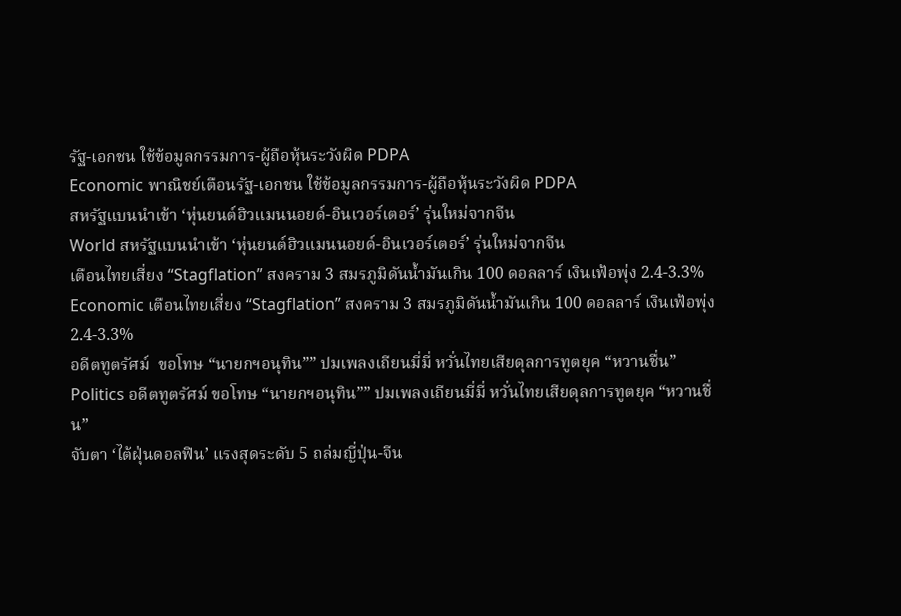รัฐ-เอกชน ใช้ข้อมูลกรรมการ-ผู้ถือหุ้นระวังผิด PDPA
Economic พาณิชย์เตือนรัฐ-เอกชน ใช้ข้อมูลกรรมการ-ผู้ถือหุ้นระวังผิด PDPA
สหรัฐแบนนำเข้า ‘หุ่นยนต์ฮิวแมนนอยด์-อินเวอร์เตอร์’ รุ่นใหม่จากจีน
World สหรัฐแบนนำเข้า ‘หุ่นยนต์ฮิวแมนนอยด์-อินเวอร์เตอร์’ รุ่นใหม่จากจีน
เตือนไทยเสี่ยง “Stagflation” สงคราม 3 สมรภูมิดันน้ำมันเกิน 100 ดอลลาร์ เงินเฟ้อพุ่ง 2.4-3.3%
Economic เตือนไทยเสี่ยง “Stagflation” สงคราม 3 สมรภูมิดันน้ำมันเกิน 100 ดอลลาร์ เงินเฟ้อพุ่ง 2.4-3.3%
อดีตทูตรัศม์  ขอโทษ “นายกฯอนุทิน”” ปมเพลงเถียนมี่มี่ หวั่นไทยเสียดุลการทูตยุค “หวานชื่น”
Politics อดีตทูตรัศม์ ขอโทษ “นายกฯอนุทิน”” ปมเพลงเถียนมี่มี่ หวั่นไทยเสียดุลการทูตยุค “หวานชื่น”
จับตา ‘ไต้ฝุ่นดอลฟิน’ แรงสุดระดับ 5 ถล่มญี่ปุ่น-จีน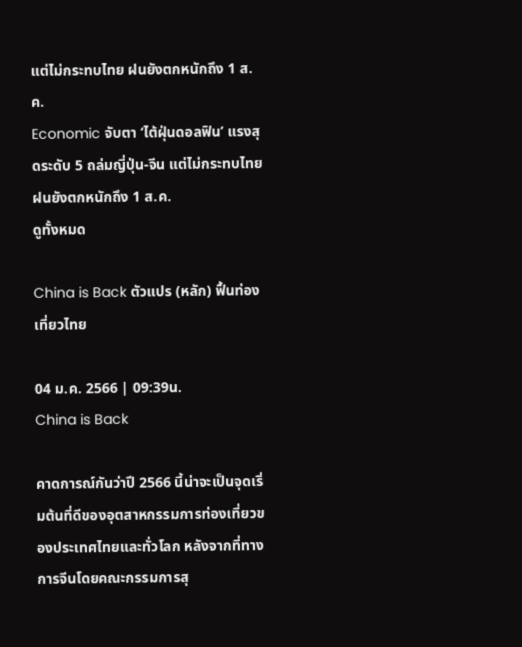แต่ไม่กระทบไทย ฝนยังตกหนักถึง 1 ส.ค.
Economic จับตา ‘ไต้ฝุ่นดอลฟิน’ แรงสุดระดับ 5 ถล่มญี่ปุ่น-จีน แต่ไม่กระทบไทย ฝนยังตกหนักถึง 1 ส.ค.
ดูทั้งหมด

China is Back ตัวแปร (หลัก) ฟื้นท่องเที่ยวไทย

04 ม.ค. 2566 | 09:39น.
China is Back

คาดการณ์กันว่าปี 2566 นี้น่าจะเป็นจุดเริ่มต้นที่ดีของอุตสาหกรรมการท่องเที่ยวของประเทศไทยและทั่วโลก หลังจากที่ทางการจีนโดยคณะกรรมการสุ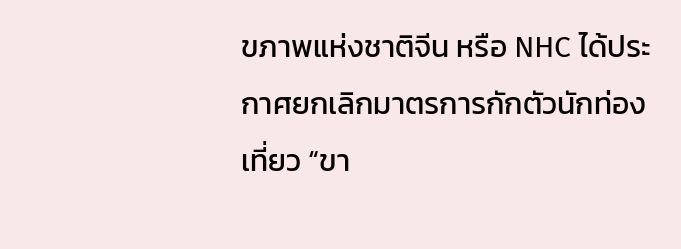ขภาพแห่งชาติจีน หรือ NHC ได้ประกาศยกเลิกมาตรการกักตัวนักท่องเที่ยว “ขา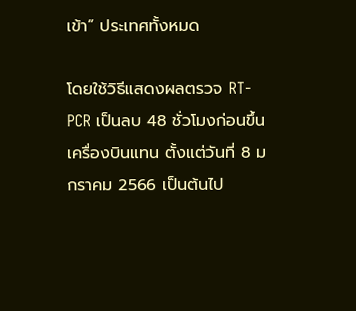เข้า” ประเทศทั้งหมด

โดยใช้วิธีแสดงผลตรวจ RT-PCR เป็นลบ 48 ชั่วโมงก่อนขึ้นเครื่องบินแทน ตั้งแต่วันที่ 8 มกราคม 2566 เป็นต้นไป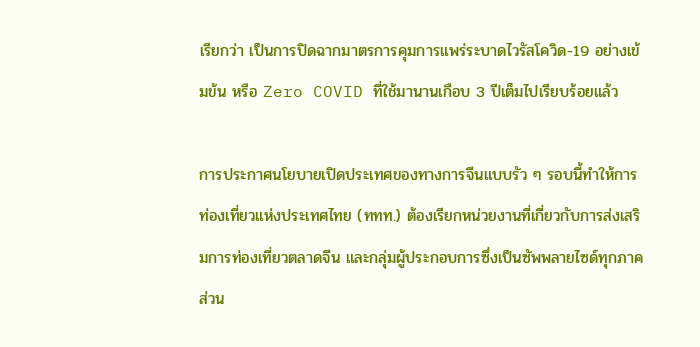เรียกว่า เป็นการปิดฉากมาตรการคุมการแพร่ระบาดไวรัสโควิด-19 อย่างเข้มข้น หรือ Zero COVID ที่ใช้มานานเกือบ 3 ปีเต็มไปเรียบร้อยแล้ว

การประกาศนโยบายเปิดประเทศของทางการจีนแบบรัว ๆ รอบนี้ทำให้การท่องเที่ยวแห่งประเทศไทย (ททท.) ต้องเรียกหน่วยงานที่เกี่ยวกับการส่งเสริมการท่องเที่ยวตลาดจีน และกลุ่มผู้ประกอบการซึ่งเป็นซัพพลายไซด์ทุกภาคส่วน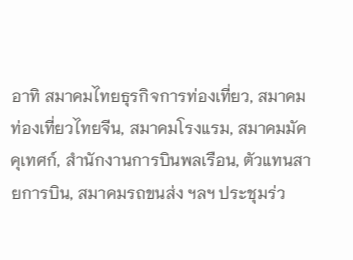อาทิ สมาคมไทยธุรกิจการท่องเที่ยว, สมาคมท่องเที่ยวไทยจีน, สมาคมโรงแรม, สมาคมมัคคุเทศก์, สำนักงานการบินพลเรือน, ตัวแทนสายการบิน, สมาคมรถขนส่ง ฯลฯ ประชุมร่ว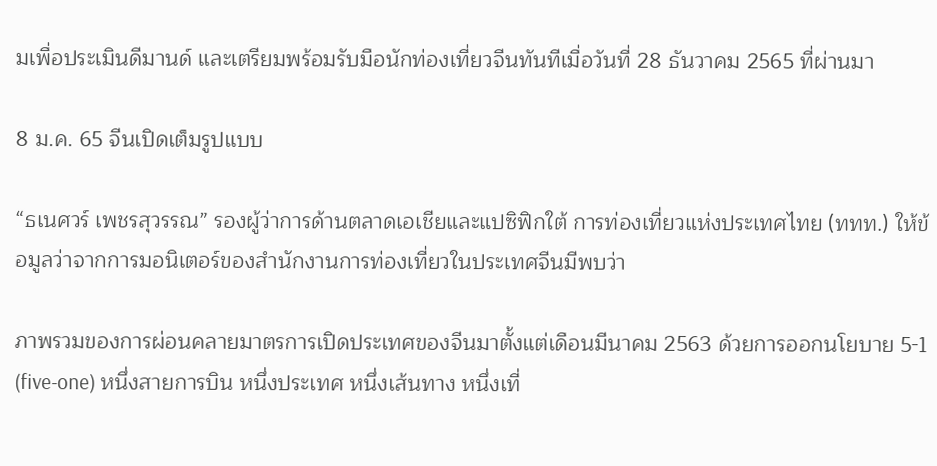มเพื่อประเมินดีมานด์ และเตรียมพร้อมรับมือนักท่องเที่ยวจีนทันทีเมื่อวันที่ 28 ธันวาคม 2565 ที่ผ่านมา

8 ม.ค. 65 จีนเปิดเต็มรูปแบบ

“ธเนศวร์ เพชรสุวรรณ” รองผู้ว่าการด้านตลาดเอเชียและแปซิฟิกใต้ การท่องเที่ยวแห่งประเทศไทย (ททท.) ให้ข้อมูลว่าจากการมอนิเตอร์ของสำนักงานการท่องเที่ยวในประเทศจีนมีพบว่า

ภาพรวมของการผ่อนคลายมาตรการเปิดประเทศของจีนมาตั้งแต่เดือนมีนาคม 2563 ด้วยการออกนโยบาย 5-1 (five-one) หนึ่งสายการบิน หนึ่งประเทศ หนึ่งเส้นทาง หนึ่งเที่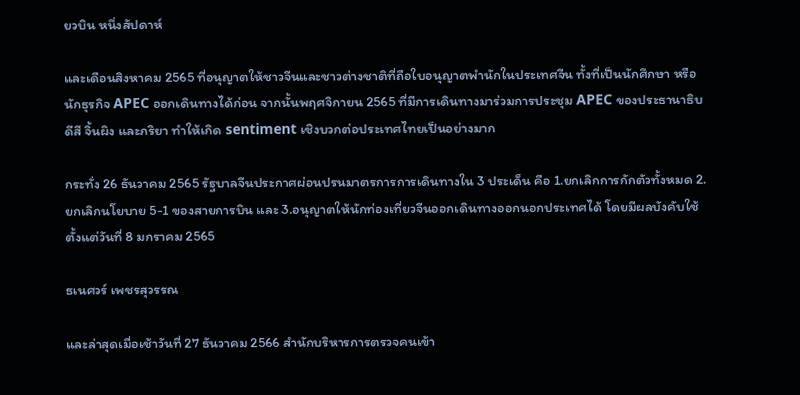ยวบิน หนึ่งสัปดาห์

และเดือนสิงหาคม 2565 ที่อนุญาตให้ชาวจีนและชาวต่างชาติที่ถือใบอนุญาตพำนักในประเทศจีน ทั้งที่เป็นนักศึกษา หรือนักธุรกิจ APEC ออกเดินทางได้ก่อน จากนั้นพฤศจิกายน 2565 ที่มีการเดินทางมาร่วมการประชุม APEC ของประธานาธิบดีสี จิ้นผิง และภริยา ทำให้เกิด sentiment เชิงบวกต่อประเทศไทยเป็นอย่างมาก

กระทั่ง 26 ธันวาคม 2565 รัฐบาลจีนประกาศผ่อนปรนมาตรการการเดินทางใน 3 ประเด็น คือ 1.ยกเลิกการกักตัวทั้งหมด 2.ยกเลิกนโยบาย 5-1 ของสายการบิน และ 3.อนุญาตให้นักท่องเที่ยวจีนออกเดินทางออกนอกประเทศได้ โดยมีผลบังคับใช้ตั้งแต่วันที่ 8 มกราคม 2565

ธเนศวร์ เพชรสุวรรณ

และล่าสุดเมื่อเช้าวันที่ 27 ธันวาคม 2566 สำนักบริหารการตรวจคนเข้า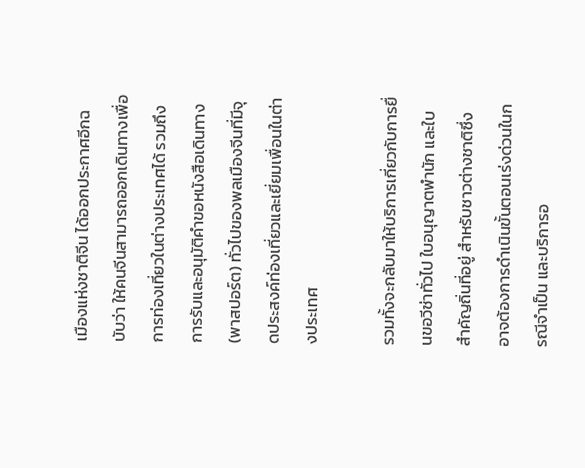เมืองแห่งชาติจีน ได้ออกประกาศอีกฉบับว่า ให้คนจีนสามารถออกเดินทางเพื่อการท่องเที่ยวในต่างประเทศได้ รวมถึงการรับและอนุมัติคำขอหนังสือเดินทาง (พาสปอร์ต) ทั่วไปของพลเมืองจีนที่มีจุดประสงค์ท่องเที่ยวและเยี่ยมเพื่อนในต่างประเทศ

รวมทั้งจะกลับมาให้บริการเกี่ยวกับการยื่นขอวีซ่าทั่วไป ใบอนุญาตพำนัก และใบสำคัญถิ่นที่อยู่ สำหรับชาวต่างชาติซึ่งอาจต้องการดำเนินขั้นตอนเร่งด่วนในกรณีจำเป็น และบริการอ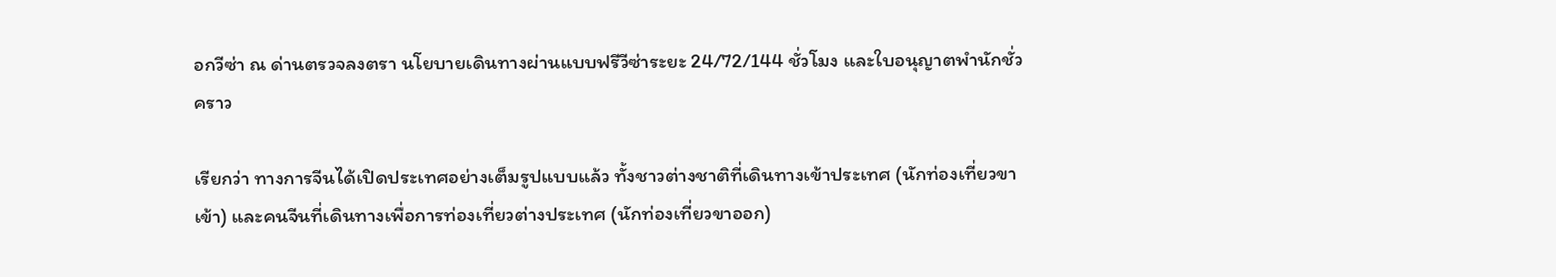อกวีซ่า ณ ด่านตรวจลงตรา นโยบายเดินทางผ่านแบบฟรีวีซ่าระยะ 24/72/144 ชั่วโมง และใบอนุญาตพำนักชั่วคราว

เรียกว่า ทางการจีนได้เปิดประเทศอย่างเต็มรูปแบบแล้ว ทั้งชาวต่างชาติที่เดินทางเข้าประเทศ (นักท่องเที่ยวขาเข้า) และคนจีนที่เดินทางเพื่อการท่องเที่ยวต่างประเทศ (นักท่องเที่ยวขาออก)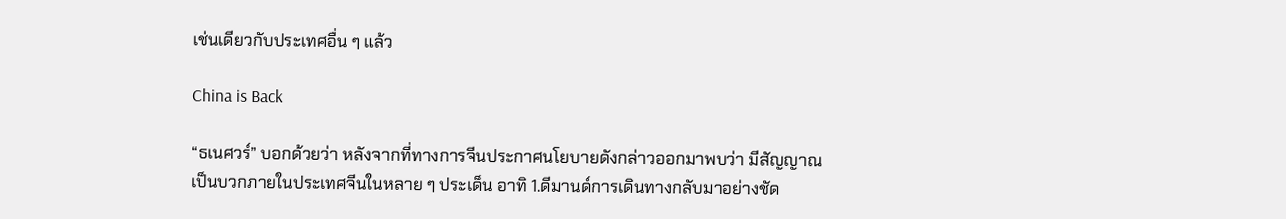เช่นเดียวกับประเทศอื่น ๆ แล้ว

China is Back

“ธเนศวร์” บอกด้วยว่า หลังจากที่ทางการจีนประกาศนโยบายดังกล่าวออกมาพบว่า มีสัญญาณเป็นบวกภายในประเทศจีนในหลาย ๆ ประเด็น อาทิ 1.ดีมานด์การเดินทางกลับมาอย่างชัด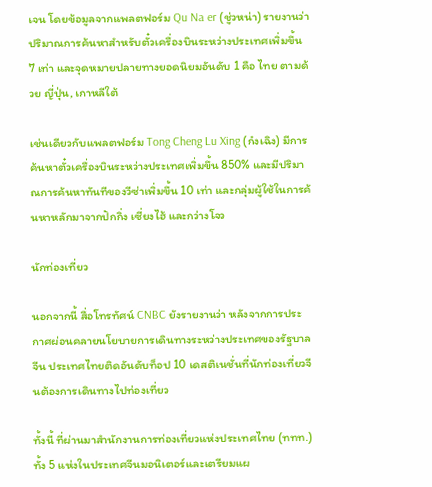เจน โดยข้อมูลจากแพลตฟอร์ม Qu Na er (ชู่วหน่า) รายงานว่า ปริมาณการค้นหาสำหรับตั๋วเครื่องบินระหว่างประเทศเพิ่มขึ้น 7 เท่า และจุดหมายปลายทางยอดนิยมอันดับ 1 คือ ไทย ตามด้วย ญี่ปุ่น, เกาหลีใต้

เช่นเดียวกับแพลตฟอร์ม Tong Cheng Lu Xing (ก๋งเฉิง) มีการค้นหาตั๋วเครื่องบินระหว่างประเทศเพิ่มขึ้น 850% และมีปริมาณการค้นหาทันทีของวีซ่าเพิ่มขึ้น 10 เท่า และกลุ่มผู้ใช้ในการค้นหาหลักมาจากปักกิ่ง เซี่ยงไฮ้ และกว่างโจว

นักท่องเที่ยว

นอกจากนี้ สื่อโทรทัศน์ CNBC ยังรายงานว่า หลังจากการประกาศผ่อนคลายนโยบายการเดินทางระหว่างประเทศของรัฐบาลจีน ประเทศไทยติดอันดับท็อป 10 เดสติเนชั่นที่นักท่องเที่ยวจีนต้องการเดินทางไปท่องเที่ยว

ทั้งนี้ ที่ผ่านมาสำนักงานการท่องเที่ยวแห่งประเทศไทย (ททท.) ทั้ง 5 แห่งในประเทศจีนมอนิเตอร์และเตรียมแผ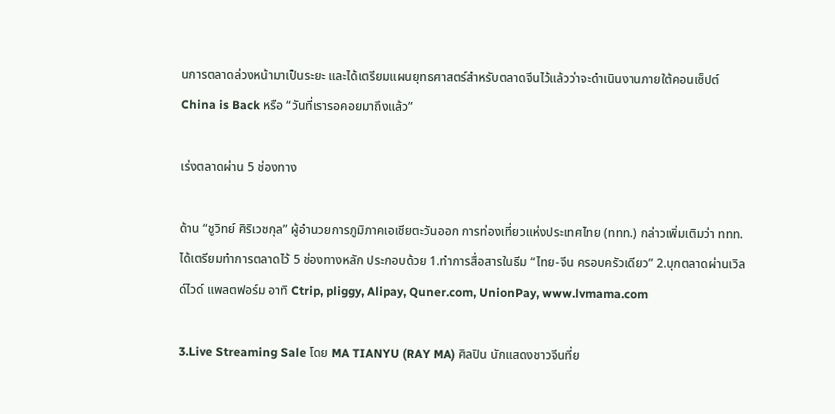นการตลาดล่วงหน้ามาเป็นระยะ และได้เตรียมแผนยุทธศาสตร์สำหรับตลาดจีนไว้แล้วว่าจะดำเนินงานภายใต้คอนเซ็ปต์ China is Back หรือ “วันที่เรารอคอยมาถึงแล้ว”

เร่งตลาดผ่าน 5 ช่องทาง

ด้าน “ชูวิทย์ ศิริเวชกุล” ผู้อำนวยการภูมิภาคเอเชียตะวันออก การท่องเที่ยวแห่งประเทศไทย (ททท.) กล่าวเพิ่มเติมว่า ททท.ได้เตรียมทำการตลาดไว้ 5 ช่องทางหลัก ประกอบด้วย 1.ทำการสื่อสารในธีม “ไทย-จีน ครอบครัวเดียว” 2.บุกตลาดผ่านเวิลด์ไวด์ แพลตฟอร์ม อาทิ Ctrip, pliggy, Alipay, Quner.com, UnionPay, www.lvmama.com

3.Live Streaming Sale โดย MA TIANYU (RAY MA) ศิลปิน นักแสดงชาวจีนที่ย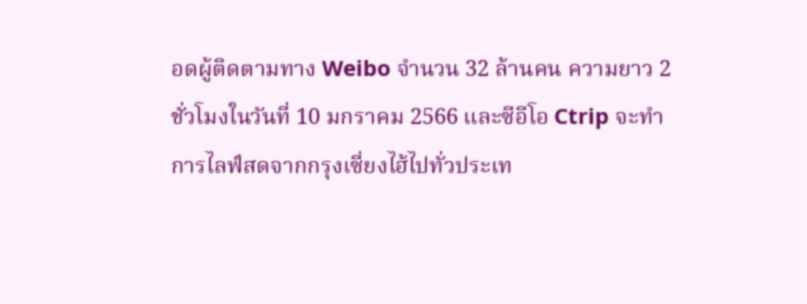อดผู้ติดตามทาง Weibo จำนวน 32 ล้านคน ความยาว 2 ชั่วโมงในวันที่ 10 มกราคม 2566 และซีอีโอ Ctrip จะทำการไลฟ์สดจากกรุงเซี่ยงไฮ้ไปทั่วประเท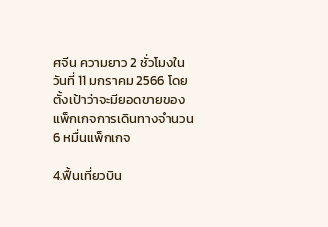ศจีน ความยาว 2 ชั่วโมงในวันที่ 11 มกราคม 2566 โดยตั้งเป้าว่าจะมียอดขายของแพ็กเกจการเดินทางจำนวน 6 หมื่นแพ็กเกจ

4.ฟื้นเที่ยวบิน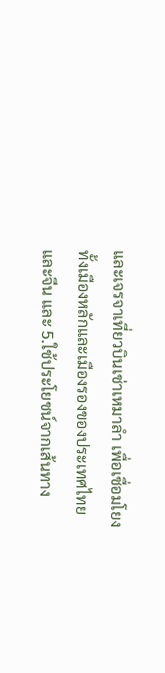และเจรจาเที่ยวบินเช่าเหมาลำ เพื่อเชื่อมโยงทั้งเมืองหลักและเมืองรองของประเทศไทยและจีน และ 5.ใช้ประโยชน์จากเส้นทาง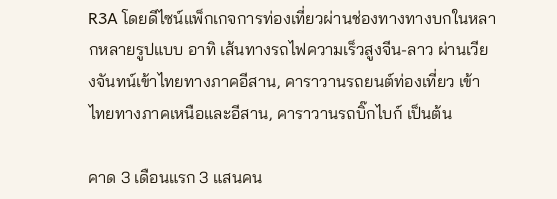R3A โดยดีไซน์แพ็กเกจการท่องเที่ยวผ่านช่องทางทางบกในหลากหลายรูปแบบ อาทิ เส้นทางรถไฟความเร็วสูงจีน-ลาว ผ่านเวียงจันทน์เข้าไทยทางภาคอีสาน, คาราวานรถยนต์ท่องเที่ยว เข้าไทยทางภาคเหนือและอีสาน, คาราวานรถบิ๊กไบก์ เป็นต้น

คาด 3 เดือนแรก 3 แสนคน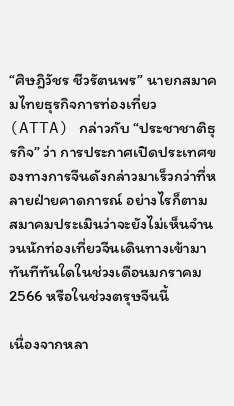“ศิษฎิวัชร ชีวรัตนพร” นายกสมาคมไทยธุรกิจการท่องเที่ยว (ATTA) กล่าวกับ “ประชาชาติธุรกิจ” ว่า การประกาศเปิดประเทศของทางการจีนดังกล่าวมาเร็วกว่าที่หลายฝ่ายคาดการณ์ อย่างไรก็ตาม สมาคมประเมินว่าจะยังไม่เห็นจำนวนนักท่องเที่ยวจีนเดินทางเข้ามาทันทีทันใดในช่วงเดือนมกราคม 2566 หรือในช่วงตรุษจีนนี้

เนื่องจากหลา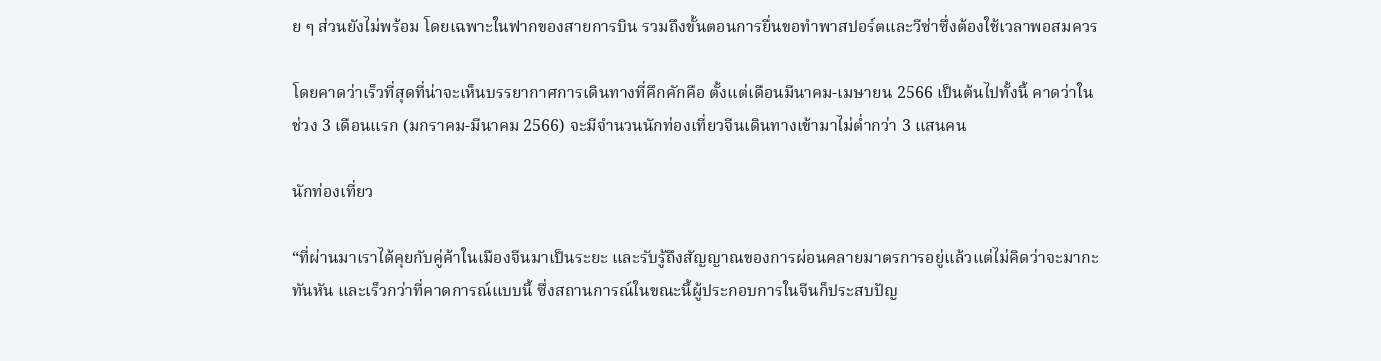ย ๆ ส่วนยังไม่พร้อม โดยเฉพาะในฟากของสายการบิน รวมถึงขั้นตอนการยื่นขอทำพาสปอร์ตและวีซ่าซึ่งต้องใช้เวลาพอสมควร

โดยคาดว่าเร็วที่สุดที่น่าจะเห็นบรรยากาศการเดินทางที่คึกคักคือ ตั้งแต่เดือนมีนาคม-เมษายน 2566 เป็นต้นไปทั้งนี้ คาดว่าในช่วง 3 เดือนแรก (มกราคม-มีนาคม 2566) จะมีจำนวนนักท่องเที่ยวจีนเดินทางเข้ามาไม่ต่ำกว่า 3 แสนคน

นักท่องเที่ยว

“ที่ผ่านมาเราได้คุยกับคู่ค้าในเมืองจีนมาเป็นระยะ และรับรู้ถึงสัญญาณของการผ่อนคลายมาตรการอยู่แล้วแต่ไม่คิดว่าจะมากะทันหัน และเร็วกว่าที่คาดการณ์แบบนี้ ซึ่งสถานการณ์ในขณะนี้ผู้ประกอบการในจีนก็ประสบปัญ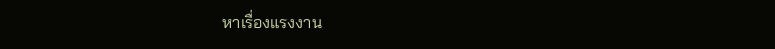หาเรื่องแรงงาน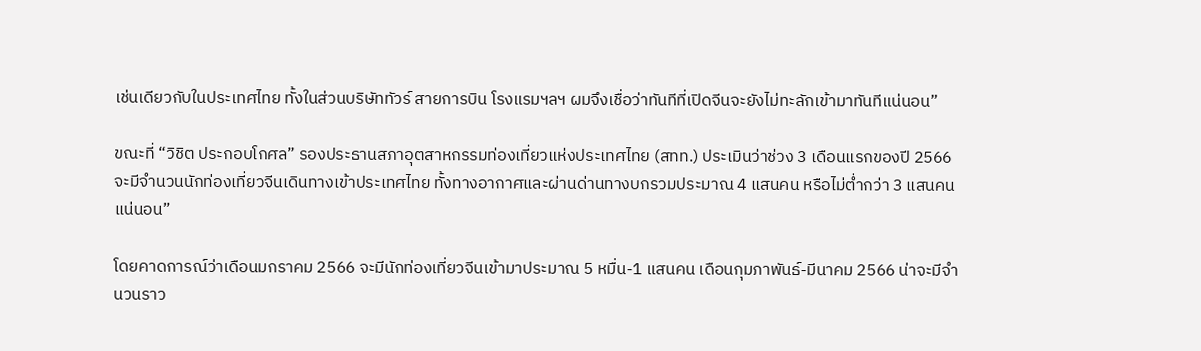เช่นเดียวกับในประเทศไทย ทั้งในส่วนบริษัททัวร์ สายการบิน โรงแรมฯลฯ ผมจึงเชื่อว่าทันทีที่เปิดจีนจะยังไม่ทะลักเข้ามาทันทีแน่นอน”

ขณะที่ “วิชิต ประกอบโกศล” รองประธานสภาอุตสาหกรรมท่องเที่ยวแห่งประเทศไทย (สทท.) ประเมินว่าช่วง 3 เดือนแรกของปี 2566 จะมีจำนวนนักท่องเที่ยวจีนเดินทางเข้าประเทศไทย ทั้งทางอากาศและผ่านด่านทางบกรวมประมาณ 4 แสนคน หรือไม่ต่ำกว่า 3 แสนคนแน่นอน”

โดยคาดการณ์ว่าเดือนมกราคม 2566 จะมีนักท่องเที่ยวจีนเข้ามาประมาณ 5 หมื่น-1 แสนคน เดือนกุมภาพันธ์-มีนาคม 2566 น่าจะมีจำนวนราว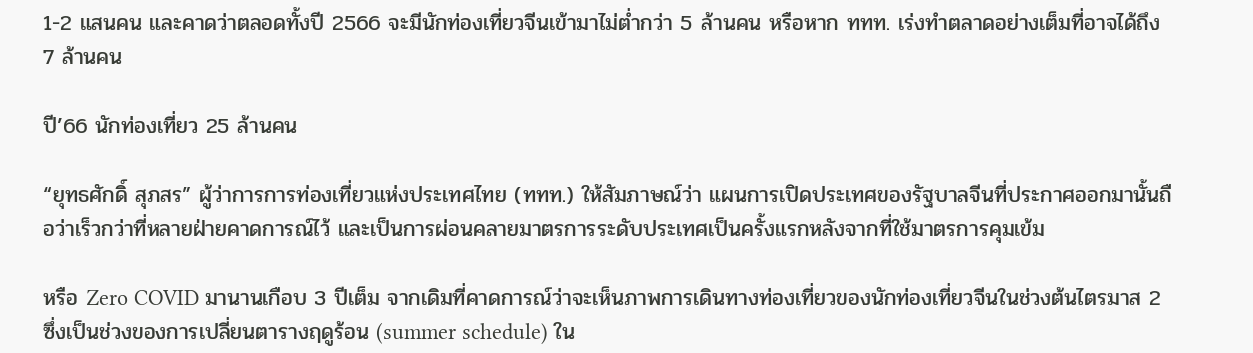1-2 แสนคน และคาดว่าตลอดทั้งปี 2566 จะมีนักท่องเที่ยวจีนเข้ามาไม่ต่ำกว่า 5 ล้านคน หรือหาก ททท. เร่งทำตลาดอย่างเต็มที่อาจได้ถึง 7 ล้านคน

ปี’66 นักท่องเที่ยว 25 ล้านคน

“ยุทธศักดิ์ สุภสร” ผู้ว่าการการท่องเที่ยวแห่งประเทศไทย (ททท.) ให้สัมภาษณ์ว่า แผนการเปิดประเทศของรัฐบาลจีนที่ประกาศออกมานั้นถือว่าเร็วกว่าที่หลายฝ่ายคาดการณ์ไว้ และเป็นการผ่อนคลายมาตรการระดับประเทศเป็นครั้งแรกหลังจากที่ใช้มาตรการคุมเข้ม

หรือ Zero COVID มานานเกือบ 3 ปีเต็ม จากเดิมที่คาดการณ์ว่าจะเห็นภาพการเดินทางท่องเที่ยวของนักท่องเที่ยวจีนในช่วงต้นไตรมาส 2 ซึ่งเป็นช่วงของการเปลี่ยนตารางฤดูร้อน (summer schedule) ใน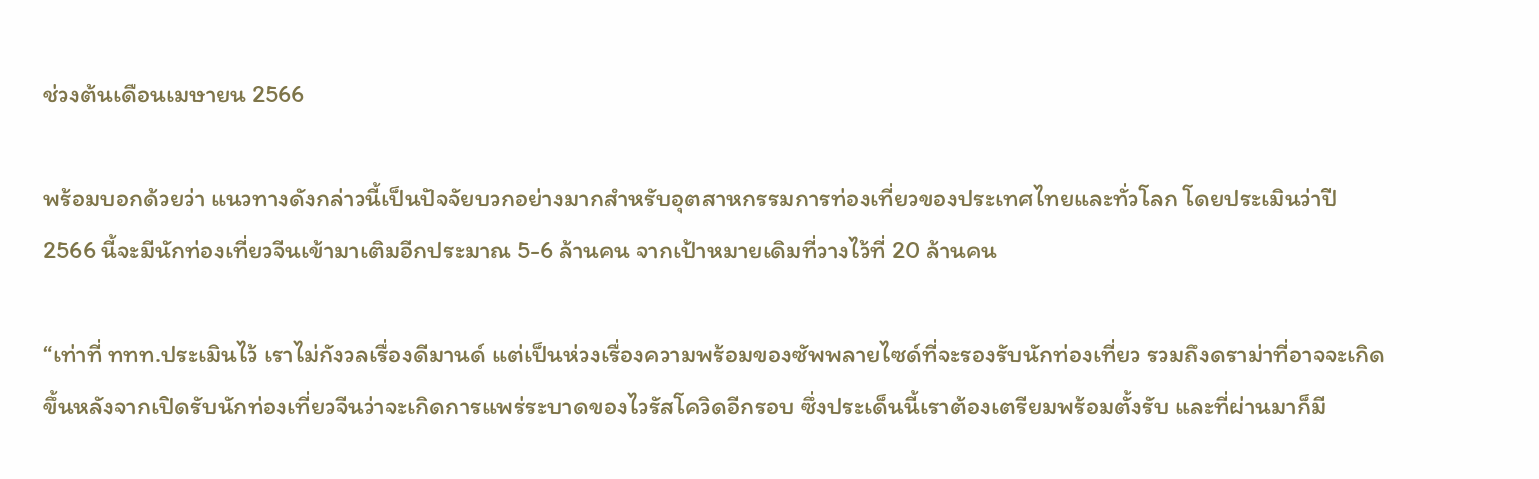ช่วงต้นเดือนเมษายน 2566

พร้อมบอกด้วยว่า แนวทางดังกล่าวนี้เป็นปัจจัยบวกอย่างมากสำหรับอุตสาหกรรมการท่องเที่ยวของประเทศไทยและทั่วโลก โดยประเมินว่าปี 2566 นี้จะมีนักท่องเที่ยวจีนเข้ามาเติมอีกประมาณ 5-6 ล้านคน จากเป้าหมายเดิมที่วางไว้ที่ 20 ล้านคน

“เท่าที่ ททท.ประเมินไว้ เราไม่กังวลเรื่องดีมานด์ แต่เป็นห่วงเรื่องความพร้อมของซัพพลายไซด์ที่จะรองรับนักท่องเที่ยว รวมถึงดราม่าที่อาจจะเกิดขึ้นหลังจากเปิดรับนักท่องเที่ยวจีนว่าจะเกิดการแพร่ระบาดของไวรัสโควิดอีกรอบ ซึ่งประเด็นนี้เราต้องเตรียมพร้อมตั้งรับ และที่ผ่านมาก็มี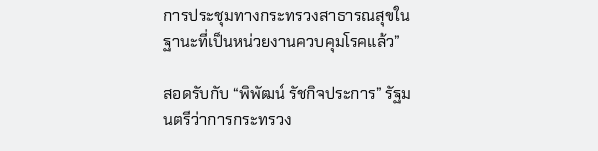การประชุมทางกระทรวงสาธารณสุขในฐานะที่เป็นหน่วยงานควบคุมโรคแล้ว”

สอดรับกับ “พิพัฒน์ รัชกิจประการ” รัฐมนตรีว่าการกระทรวง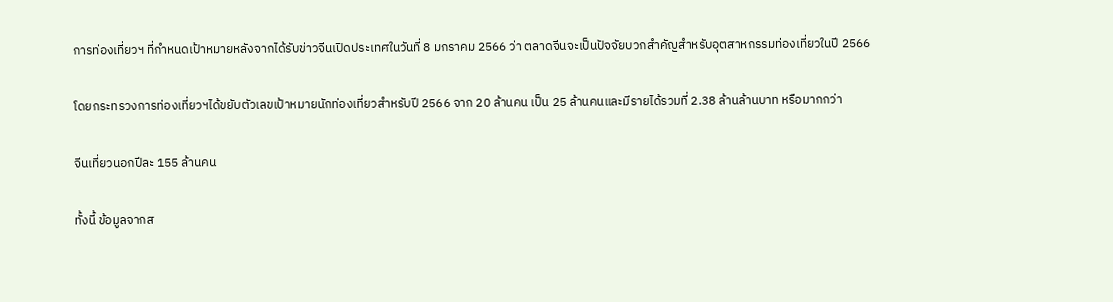การท่องเที่ยวฯ ที่กำหนดเป้าหมายหลังจากได้รับข่าวจีนเปิดประเทศในวันที่ 8 มกราคม 2566 ว่า ตลาดจีนจะเป็นปัจจัยบวกสำคัญสำหรับอุตสาหกรรมท่องเที่ยวในปี 2566

โดยกระทรวงการท่องเที่ยวฯได้ขยับตัวเลขเป้าหมายนักท่องเที่ยวสำหรับปี 2566 จาก 20 ล้านคน เป็น 25 ล้านคนและมีรายได้รวมที่ 2.38 ล้านล้านบาท หรือมากกว่า

จีนเที่ยวนอกปีละ 155 ล้านคน

ทั้งนี้ ข้อมูลจากส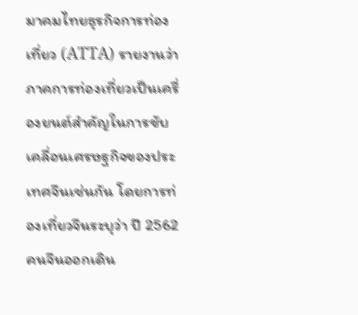มาคมไทยธุรกิจการท่องเที่ยว (ATTA) รายงานว่า ภาคการท่องเที่ยวเป็นเครื่องยนต์สำคัญในการขับเคลื่อนเศรษฐกิจของประเทศจีนเช่นกัน โดยการท่องเที่ยวจีนระบุว่า ปี 2562 คนจีนออกเดิน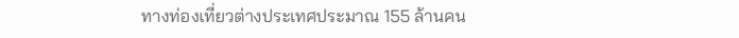ทางท่องเที่ยวต่างประเทศประมาณ 155 ล้านคน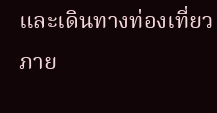และเดินทางท่องเที่ยวภาย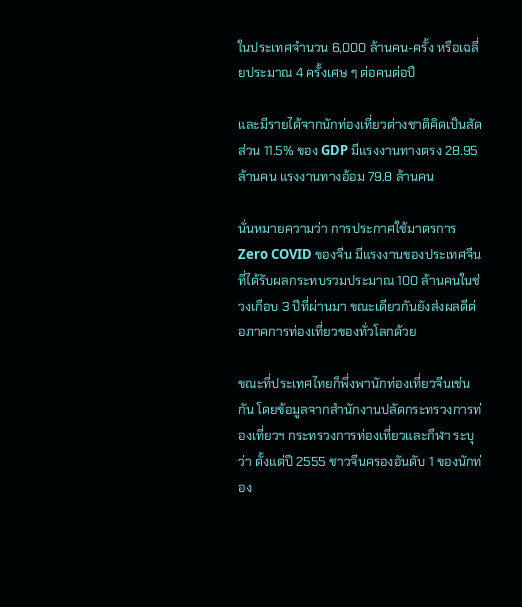ในประเทศจำนวน 6,000 ล้านคน-ครั้ง หรือเฉลี่ยประมาณ 4 ครั้งเศษ ๆ ต่อคนต่อปี

และมีรายได้จากนักท่องเที่ยวต่างชาติคิดเป็นสัดส่วน 11.5% ของ GDP มีแรงงานทางตรง 28.95 ล้านคน แรงงานทางอ้อม 79.8 ล้านคน

นั่นหมายความว่า การประกาศใช้มาตรการ Zero COVID ของจีน มีแรงงานของประเทศจีนที่ได้รับผลกระทบรวมประมาณ 100 ล้านคนในช่วงเกือบ 3 ปีที่ผ่านมา ขณะเดียวกันยังส่งผลดีต่อภาคการท่องเที่ยวของทั่วโลกด้วย

ขณะที่ประเทศไทยก็พึ่งพานักท่องเที่ยวจีนเช่นกัน โดยข้อมูลจากสำนักงานปลัดกระทรวงการท่องเที่ยวฯ กระทรวงการท่องเที่ยวและกีฬา ระบุว่า ตั้งแต่ปี 2555 ชาวจีนครองอันดับ 1 ของนักท่อง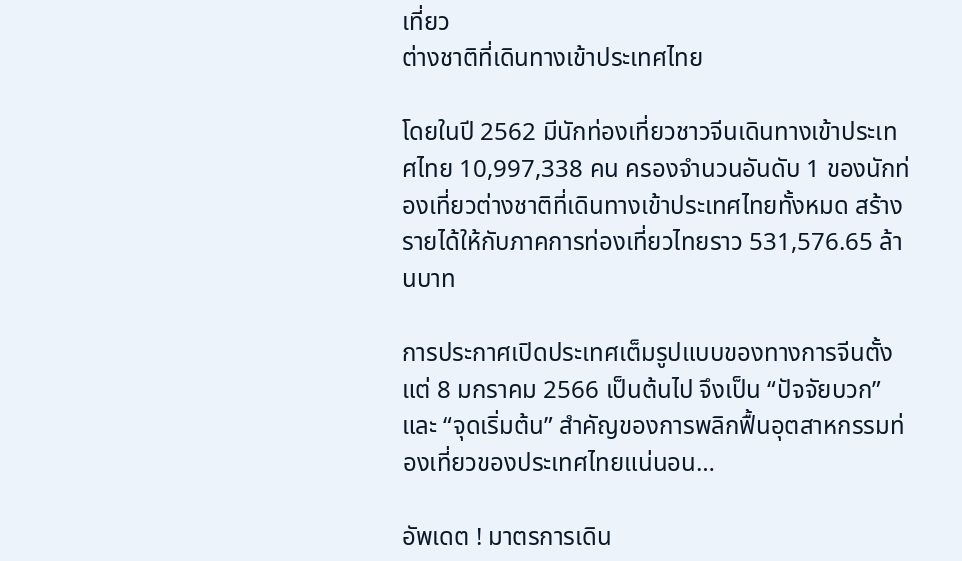เที่ยว
ต่างชาติที่เดินทางเข้าประเทศไทย

โดยในปี 2562 มีนักท่องเที่ยวชาวจีนเดินทางเข้าประเทศไทย 10,997,338 คน ครองจำนวนอันดับ 1 ของนักท่องเที่ยวต่างชาติที่เดินทางเข้าประเทศไทยทั้งหมด สร้างรายได้ให้กับภาคการท่องเที่ยวไทยราว 531,576.65 ล้านบาท

การประกาศเปิดประเทศเต็มรูปแบบของทางการจีนตั้งแต่ 8 มกราคม 2566 เป็นต้นไป จึงเป็น “ปัจจัยบวก” และ “จุดเริ่มต้น” สำคัญของการพลิกฟื้นอุตสาหกรรมท่องเที่ยวของประเทศไทยแน่นอน…

อัพเดต ! มาตรการเดิน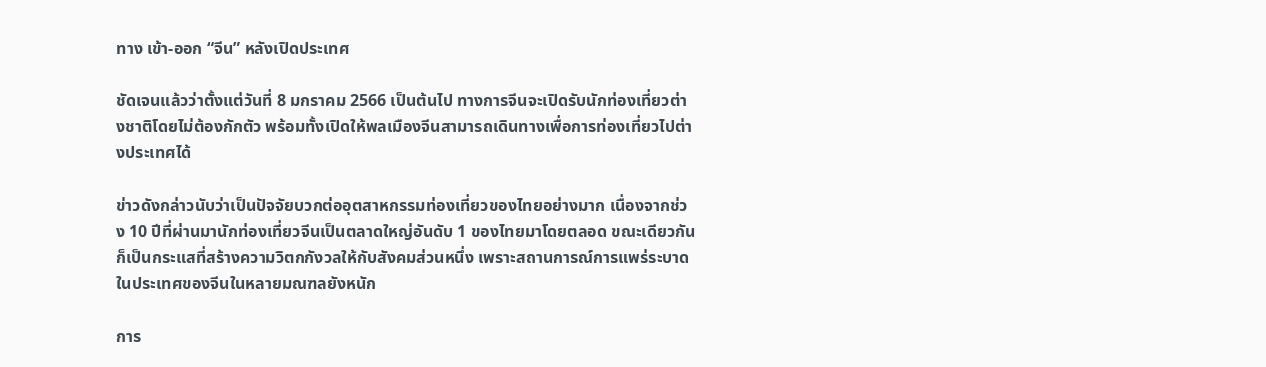ทาง เข้า-ออก “จีน” หลังเปิดประเทศ

ชัดเจนแล้วว่าตั้งแต่วันที่ 8 มกราคม 2566 เป็นต้นไป ทางการจีนจะเปิดรับนักท่องเที่ยวต่างชาติโดยไม่ต้องกักตัว พร้อมทั้งเปิดให้พลเมืองจีนสามารถเดินทางเพื่อการท่องเที่ยวไปต่างประเทศได้

ข่าวดังกล่าวนับว่าเป็นปัจจัยบวกต่ออุตสาหกรรมท่องเที่ยวของไทยอย่างมาก เนื่องจากช่วง 10 ปีที่ผ่านมานักท่องเที่ยวจีนเป็นตลาดใหญ่อันดับ 1 ของไทยมาโดยตลอด ขณะเดียวกัน ก็เป็นกระแสที่สร้างความวิตกกังวลให้กับสังคมส่วนหนึ่ง เพราะสถานการณ์การแพร่ระบาดในประเทศของจีนในหลายมณฑลยังหนัก

การ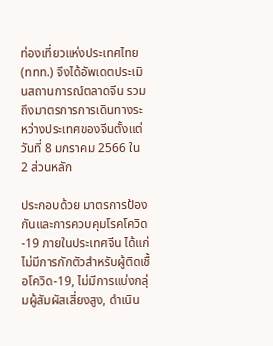ท่องเที่ยวแห่งประเทศไทย (ททท.) จึงได้อัพเดตประเมินสถานการณ์ตลาดจีน รวมถึงมาตรการการเดินทางระหว่างประเทศของจีนตั้งแต่วันที่ 8 มกราคม 2566 ใน 2 ส่วนหลัก

ประกอบด้วย มาตรการป้องกันและการควบคุมโรคโควิด-19 ภายในประเทศจีน ได้แก่ ไม่มีการกักตัวสำหรับผู้ติดเชื้อโควิด-19, ไม่มีการแบ่งกลุ่มผู้สัมผัสเสี่ยงสูง, ดำเนิน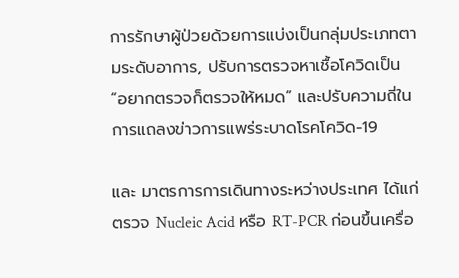การรักษาผู้ป่วยด้วยการแบ่งเป็นกลุ่มประเภทตามระดับอาการ, ปรับการตรวจหาเชื้อโควิดเป็น “อยากตรวจก็ตรวจให้หมด” และปรับความถี่ในการแถลงข่าวการแพร่ระบาดโรคโควิด-19

และ มาตรการการเดินทางระหว่างประเทศ ได้แก่ ตรวจ Nucleic Acid หรือ RT-PCR ก่อนขึ้นเครื่อ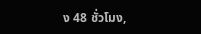ง 48 ชั่วโมง,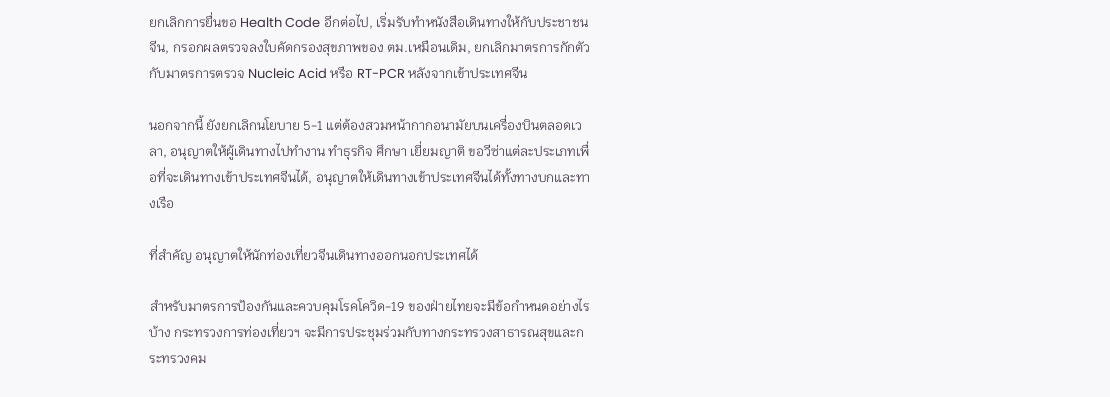ยกเลิกการยื่นขอ Health Code อีกต่อไป, เริ่มรับทำหนังสือเดินทางให้กับประชาชนจีน, กรอกผลตรวจลงใบคัดกรองสุขภาพของ ตม.เหมือนเดิม, ยกเลิกมาตรการกักตัว กับมาตรการตรวจ Nucleic Acid หรือ RT-PCR หลังจากเข้าประเทศจีน

นอกจากนี้ ยังยกเลิกนโยบาย 5-1 แต่ต้องสวมหน้ากากอนามัยบนเครื่องบินตลอดเวลา, อนุญาตให้ผู้เดินทางไปทำงาน ทำธุรกิจ ศึกษา เยี่ยมญาติ ขอวีซ่าแต่ละประเภทเพื่อที่จะเดินทางเข้าประเทศจีนได้, อนุญาตให้เดินทางเข้าประเทศจีนได้ทั้งทางบกและทางเรือ

ที่สำคัญ อนุญาตให้นักท่องเที่ยวจีนเดินทางออกนอกประเทศได้

สำหรับมาตรการป้องกันและควบคุมโรคโควิด-19 ของฝ่ายไทยจะมีข้อกำหนดอย่างไรบ้าง กระทรวงการท่องเที่ยวฯ จะมีการประชุมร่วมกับทางกระทรวงสาธารณสุขและกระทรวงคม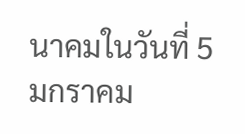นาคมในวันที่ 5 มกราคม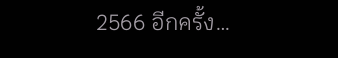2566 อีกครั้ง…